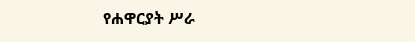የሐዋርያት ሥራ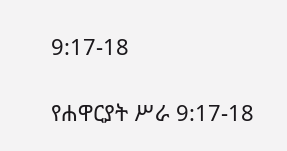9:17-18

የሐዋርያት ሥራ 9:17-18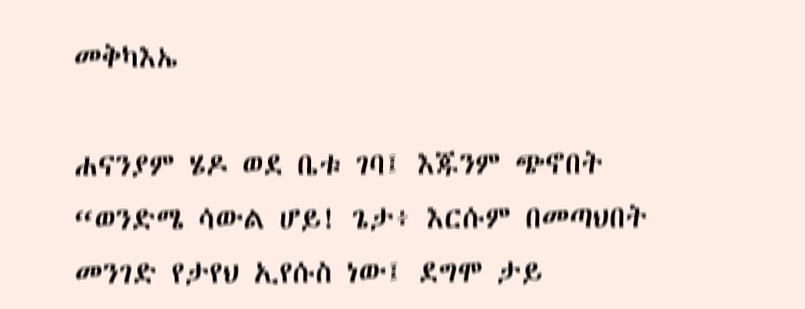መቅካእኤ

ሐናንያም ሄዶ ወደ ቤቱ ገባ፤ እጁንም ጭኖበት “ወንድሜ ሳውል ሆይ! ጌታ፥ እርሱም በመጣህበት መንገድ የታየህ ኢየሱስ ነው፤ ደግሞ ታይ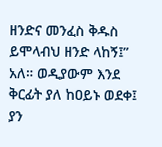ዘንድና መንፈስ ቅዱስ ይሞላብህ ዘንድ ላከኝ፤” አለ። ወዲያውም እንደ ቅርፊት ያለ ከዐይኑ ወደቀ፤ ያን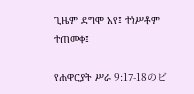ጊዜም ደግሞ አየ፤ ተነሥቶም ተጠመቀ፤

የሐዋርያት ሥራ 9:17-18のビ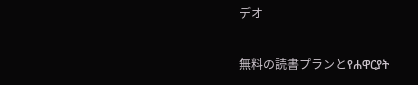デオ

無料の読書プランとየሐዋርያት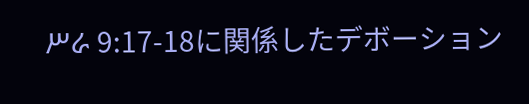ሥራ 9:17-18に関係したデボーション